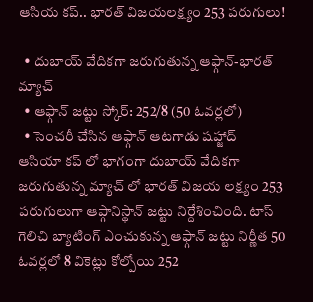ఆసియ కప్.. భారత్ విజయలక్ష్యం 253 పరుగులు!

  • దుబాయ్ వేదికగా జరుగుతున్న ఆఫ్గాన్-భారత్ మ్యాచ్
  • ఆఫ్గాన్ జట్టు స్కోర్: 252/8 (50 ఓవర్లలో)
  • సెంచరీ చేసిన ఆఫ్గాన్ ఆటగాడు షహ్జాద్
ఆసియా కప్ లో భాగంగా దుబాయ్ వేదికగా జరుగుతున్న మ్యాచ్ లో భారత్ విజయ లక్ష్యం 253 పరుగులుగా ఆప్గానిస్థాన్ జట్టు నిర్దేశించింది. టాస్ గెలిచి బ్యాటింగ్ ఎంచుకున్న ఆఫ్గాన్ జట్టు నిర్ణీత 50 ఓవర్లలో 8 వికెట్లు కోల్పోయి 252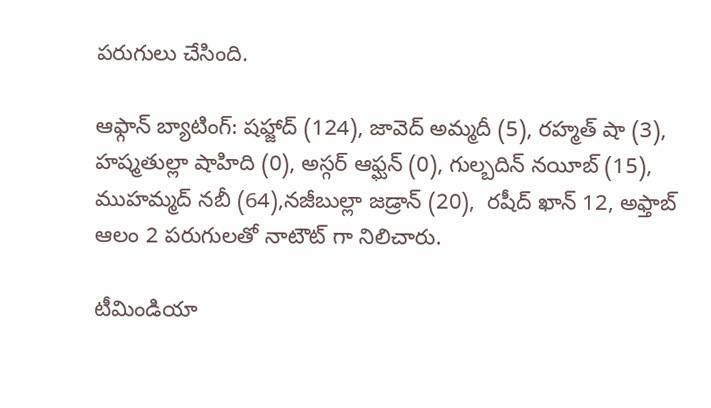పరుగులు చేసింది.

ఆఫ్గాన్ బ్యాటింగ్: షహ్జాద్ (124), జావెద్ అమ్మదీ (5), రహ్మత్ షా (3), హష్మతుల్లా షాహిది (0), అస్గర్ ఆఫ్ఘన్ (0), గుల్బదిన్ నయీబ్ (15), ముహమ్మద్ నబీ (64),నజీబుల్లా జడ్రాన్ (20),  రషీద్ ఖాన్ 12, అఫ్తాబ్ ఆలం 2 పరుగులతో నాటౌట్ గా నిలిచారు.

టీమిండియా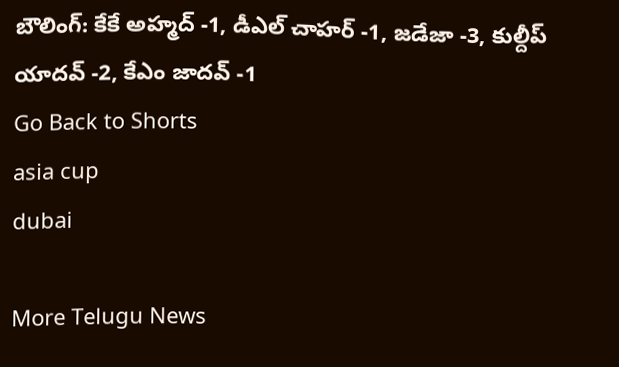బౌలింగ్: కేకే అహ్మద్ -1, డీఎల్ చాహర్ -1, జడేజా -3, కుల్దీప్ యాదవ్ -2, కేఎం జాదవ్ -1
Go Back to Shorts
asia cup
dubai

More Telugu News